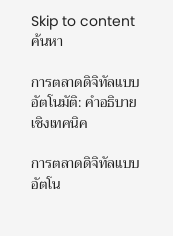Skip to content
ค้นหา

การตลาดดิจิทัลแบบอัตโนมัติ: คำอธิบายเชิงเทคนิค

การตลาดดิจิทัลแบบอัตโน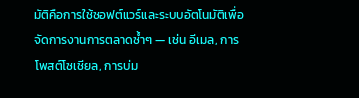มัติคือการใช้ซอฟต์แวร์และระบบอัตโนมัติเพื่อจัดการงานการตลาดซ้ำๆ — เช่น อีเมล, การโพสต์โซเชียล, การบ่ม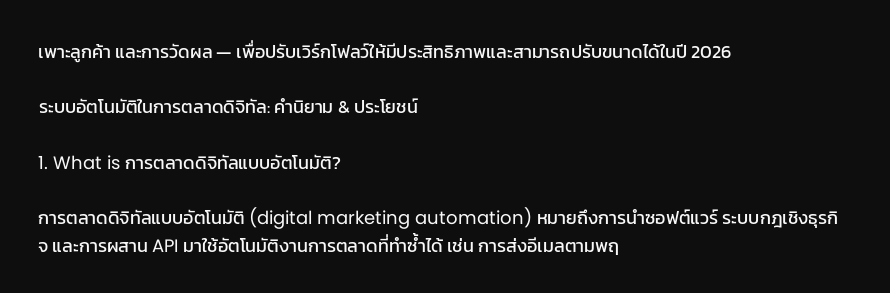เพาะลูกค้า และการวัดผล — เพื่อปรับเวิร์กโฟลว์ให้มีประสิทธิภาพและสามารถปรับขนาดได้ในปี 2026

ระบบอัตโนมัติในการตลาดดิจิทัล: คำนิยาม & ประโยชน์

1. What is การตลาดดิจิทัลแบบอัตโนมัติ?

การตลาดดิจิทัลแบบอัตโนมัติ (digital marketing automation) หมายถึงการนำซอฟต์แวร์ ระบบกฎเชิงธุรกิจ และการผสาน API มาใช้อัตโนมัติงานการตลาดที่ทำซ้ำได้ เช่น การส่งอีเมลตามพฤ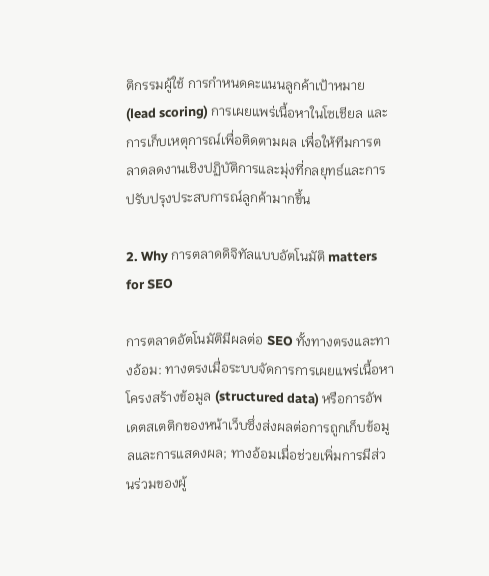ติกรรมผู้ใช้ การกำหนดคะแนนลูกค้าเป้าหมาย (lead scoring) การเผยแพร่เนื้อหาในโซเชียล และการเก็บเหตุการณ์เพื่อติดตามผล เพื่อให้ทีมการตลาดลดงานเชิงปฏิบัติการและมุ่งที่กลยุทธ์และการปรับปรุงประสบการณ์ลูกค้ามากขึ้น

2. Why การตลาดดิจิทัลแบบอัตโนมัติ matters for SEO

การตลาดอัตโนมัติมีผลต่อ SEO ทั้งทางตรงและทางอ้อม: ทางตรงเมื่อระบบจัดการการเผยแพร่เนื้อหา โครงสร้างข้อมูล (structured data) หรือการอัพเดตสเตติกของหน้าเว็บซึ่งส่งผลต่อการถูกเก็บข้อมูลและการแสดงผล; ทางอ้อมเมื่อช่วยเพิ่มการมีส่วนร่วมของผู้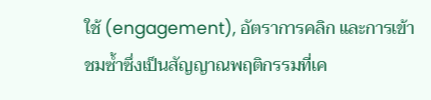ใช้ (engagement), อัตราการคลิก และการเข้าชมซ้ำซึ่งเป็นสัญญาณพฤติกรรมที่เค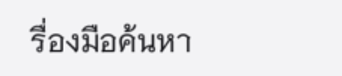รื่องมือค้นหา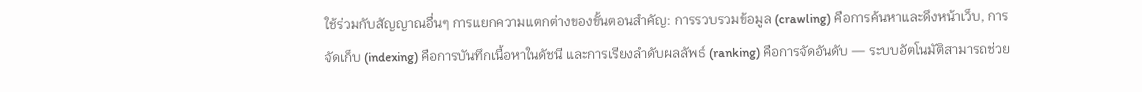ใช้ร่วมกับสัญญาณอื่นๆ การแยกความแตกต่างของขั้นตอนสำคัญ: การรวบรวมข้อมูล (crawling) คือการค้นหาและดึงหน้าเว็บ, การจัดเก็บ (indexing) คือการบันทึกเนื้อหาในดัชนี และการเรียงลำดับผลลัพธ์ (ranking) คือการจัดอันดับ — ระบบอัตโนมัติสามารถช่วย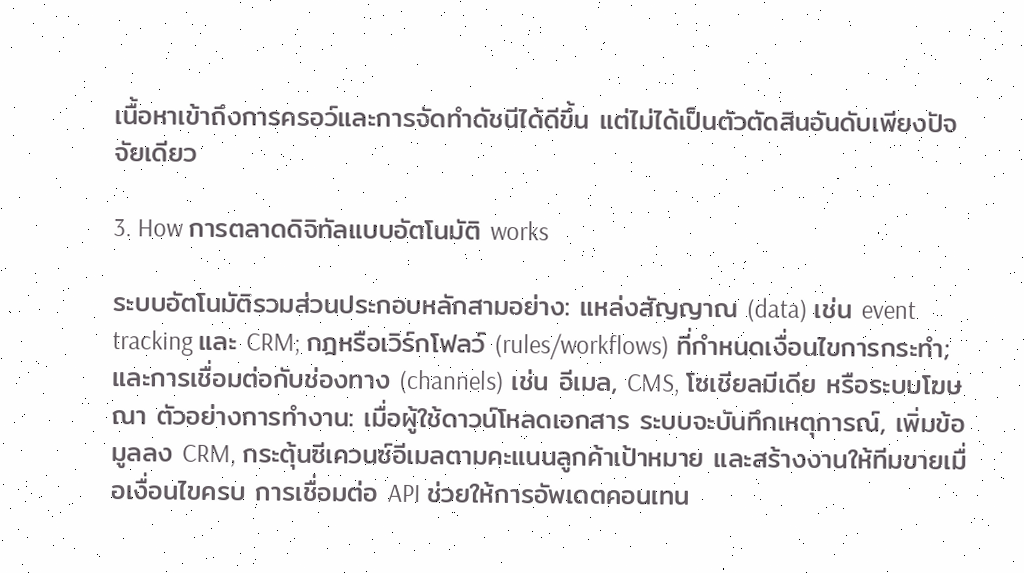เนื้อหาเข้าถึงการครอว์และการจัดทำดัชนีได้ดีขึ้น แต่ไม่ได้เป็นตัวตัดสินอันดับเพียงปัจจัยเดียว

3. How การตลาดดิจิทัลแบบอัตโนมัติ works

ระบบอัตโนมัติรวมส่วนประกอบหลักสามอย่าง: แหล่งสัญญาณ (data) เช่น event tracking และ CRM; กฎหรือเวิร์กโฟลว์ (rules/workflows) ที่กำหนดเงื่อนไขการกระทำ; และการเชื่อมต่อกับช่องทาง (channels) เช่น อีเมล, CMS, โซเชียลมีเดีย หรือระบบโฆษณา ตัวอย่างการทำงาน: เมื่อผู้ใช้ดาวน์โหลดเอกสาร ระบบจะบันทึกเหตุการณ์, เพิ่มข้อมูลลง CRM, กระตุ้นซีเควนซ์อีเมลตามคะแนนลูกค้าเป้าหมาย และสร้างงานให้ทีมขายเมื่อเงื่อนไขครบ การเชื่อมต่อ API ช่วยให้การอัพเดตคอนเทน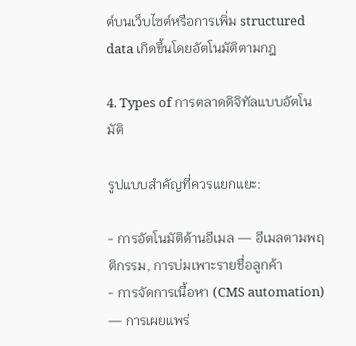ต์บนเว็บไซต์หรือการเพิ่ม structured data เกิดขึ้นโดยอัตโนมัติตามกฎ

4. Types of การตลาดดิจิทัลแบบอัตโนมัติ

รูปแบบสำคัญที่ควรแยกแยะ:

- การอัตโนมัติด้านอีเมล — อีเมลตามพฤติกรรม, การบ่มเพาะรายชื่อลูกค้า
- การจัดการเนื้อหา (CMS automation) — การเผยแพร่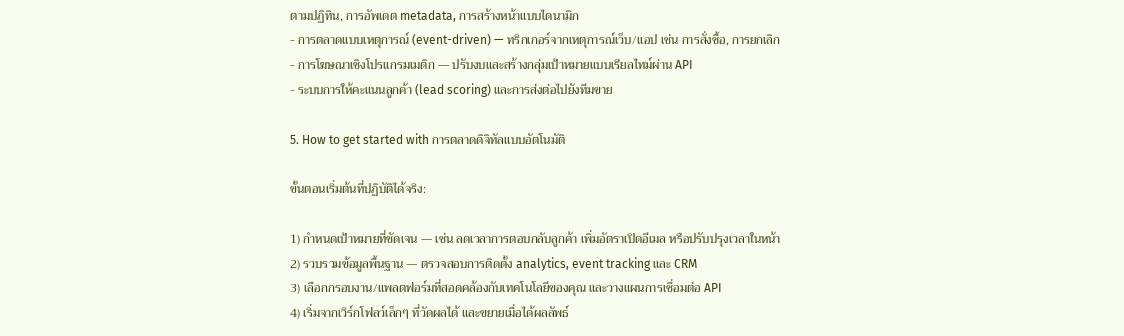ตามปฏิทิน, การอัพเดต metadata, การสร้างหน้าแบบไดนามิก
- การตลาดแบบเหตุการณ์ (event-driven) — ทริกเกอร์จากเหตุการณ์เว็บ/แอป เช่น การสั่งซื้อ, การยกเลิก
- การโฆษณาเชิงโปรแกรมเมติก — ปรับงบและสร้างกลุ่มเป้าหมายแบบเรียลไทม์ผ่าน API
- ระบบการให้คะแนนลูกค้า (lead scoring) และการส่งต่อไปยังทีมขาย

5. How to get started with การตลาดดิจิทัลแบบอัตโนมัติ

ขั้นตอนเริ่มต้นที่ปฏิบัติได้จริง:

1) กำหนดเป้าหมายที่ชัดเจน — เช่น ลดเวลาการตอบกลับลูกค้า เพิ่มอัตราเปิดอีเมล หรือปรับปรุงเวลาในหน้า
2) รวบรวมข้อมูลพื้นฐาน — ตรวจสอบการติดตั้ง analytics, event tracking และ CRM
3) เลือกกรอบงาน/แพลตฟอร์มที่สอดคล้องกับเทคโนโลยีของคุณ และวางแผนการเชื่อมต่อ API
4) เริ่มจากเวิร์กโฟลว์เล็กๆ ที่วัดผลได้ และขยายเมื่อได้ผลลัพธ์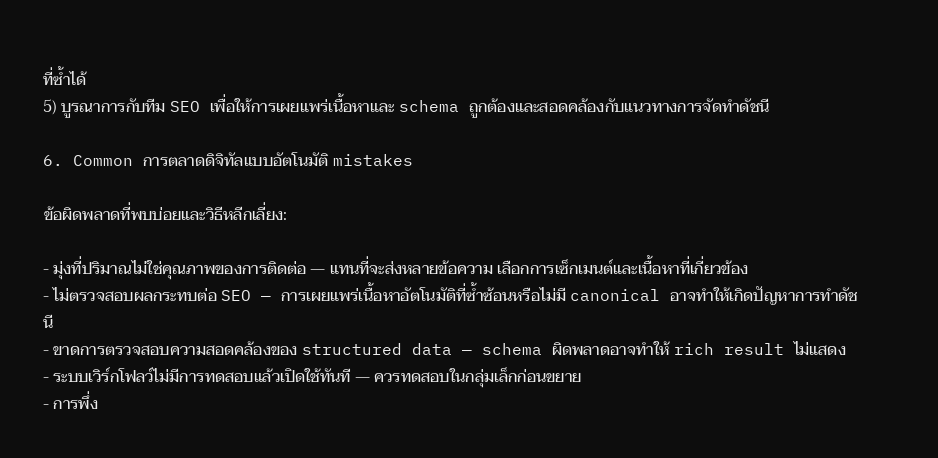ที่ซ้ำได้
5) บูรณาการกับทีม SEO เพื่อให้การเผยแพร่เนื้อหาและ schema ถูกต้องและสอดคล้องกับแนวทางการจัดทำดัชนี

6. Common การตลาดดิจิทัลแบบอัตโนมัติ mistakes

ข้อผิดพลาดที่พบบ่อยและวิธีหลีกเลี่ยง:

- มุ่งที่ปริมาณไม่ใช่คุณภาพของการติดต่อ — แทนที่จะส่งหลายข้อความ เลือกการเซ็กเมนต์และเนื้อหาที่เกี่ยวข้อง
- ไม่ตรวจสอบผลกระทบต่อ SEO — การเผยแพร่เนื้อหาอัตโนมัติที่ซ้ำซ้อนหรือไม่มี canonical อาจทำให้เกิดปัญหาการทำดัชนี
- ขาดการตรวจสอบความสอดคล้องของ structured data — schema ผิดพลาดอาจทำให้ rich result ไม่แสดง
- ระบบเวิร์กโฟลว์ไม่มีการทดสอบแล้วเปิดใช้ทันที — ควรทดสอบในกลุ่มเล็กก่อนขยาย
- การพึ่ง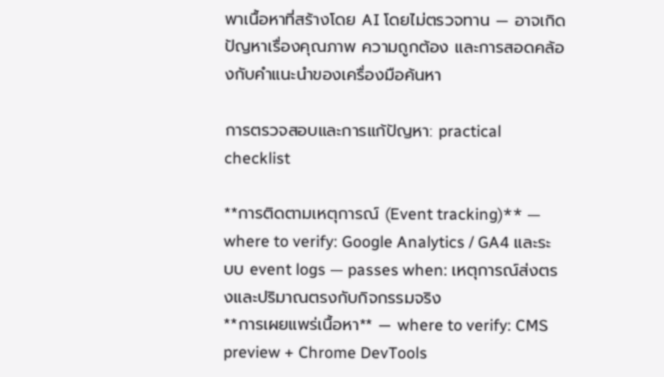พาเนื้อหาที่สร้างโดย AI โดยไม่ตรวจทาน — อาจเกิดปัญหาเรื่องคุณภาพ ความถูกต้อง และการสอดคล้องกับคำแนะนำของเครื่องมือค้นหา

การตรวจสอบและการแก้ปัญหา: practical checklist

**การติดตามเหตุการณ์ (Event tracking)** — where to verify: Google Analytics / GA4 และระบบ event logs — passes when: เหตุการณ์ส่งตรงและปริมาณตรงกับกิจกรรมจริง
**การเผยแพร่เนื้อหา** — where to verify: CMS preview + Chrome DevTools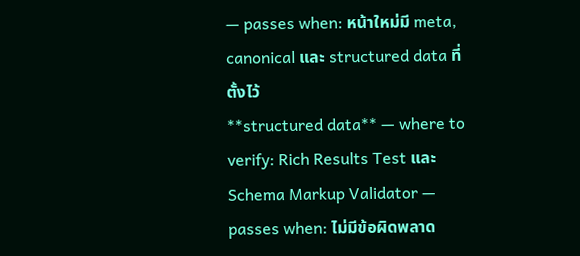— passes when: หน้าใหม่มี meta, canonical และ structured data ที่ตั้งไว้
**structured data** — where to verify: Rich Results Test และ Schema Markup Validator — passes when: ไม่มีข้อผิดพลาด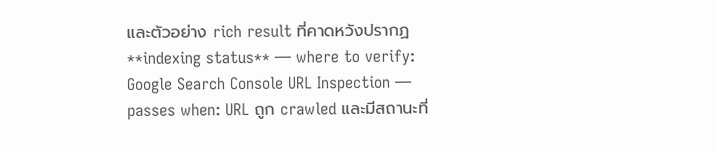และตัวอย่าง rich result ที่คาดหวังปรากฏ
**indexing status** — where to verify: Google Search Console URL Inspection — passes when: URL ถูก crawled และมีสถานะที่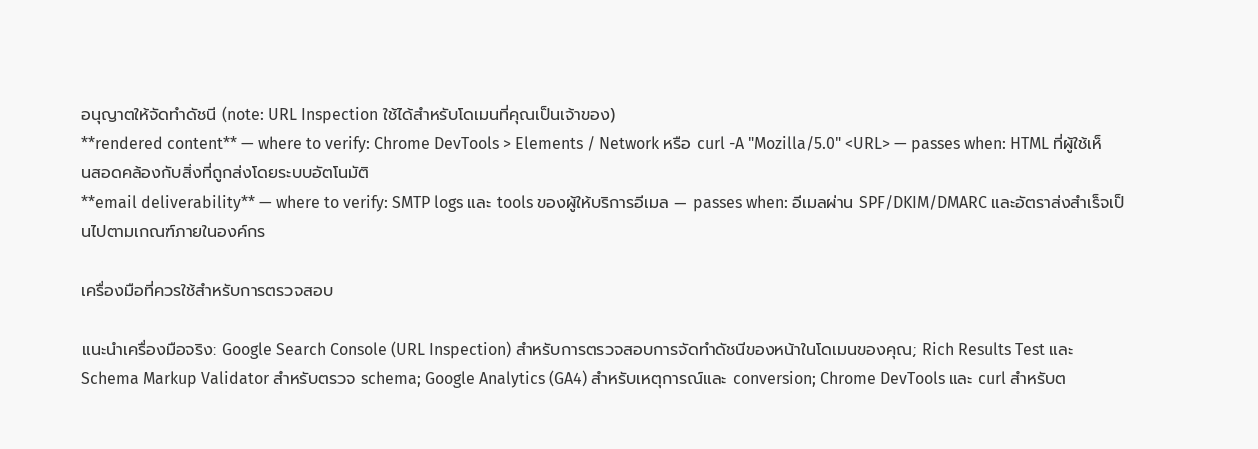อนุญาตให้จัดทำดัชนี (note: URL Inspection ใช้ได้สำหรับโดเมนที่คุณเป็นเจ้าของ)
**rendered content** — where to verify: Chrome DevTools > Elements / Network หรือ curl -A "Mozilla/5.0" <URL> — passes when: HTML ที่ผู้ใช้เห็นสอดคล้องกับสิ่งที่ถูกส่งโดยระบบอัตโนมัติ
**email deliverability** — where to verify: SMTP logs และ tools ของผู้ให้บริการอีเมล — passes when: อีเมลผ่าน SPF/DKIM/DMARC และอัตราส่งสำเร็จเป็นไปตามเกณฑ์ภายในองค์กร

เครื่องมือที่ควรใช้สำหรับการตรวจสอบ

แนะนำเครื่องมือจริง: Google Search Console (URL Inspection) สำหรับการตรวจสอบการจัดทำดัชนีของหน้าในโดเมนของคุณ; Rich Results Test และ Schema Markup Validator สำหรับตรวจ schema; Google Analytics (GA4) สำหรับเหตุการณ์และ conversion; Chrome DevTools และ curl สำหรับต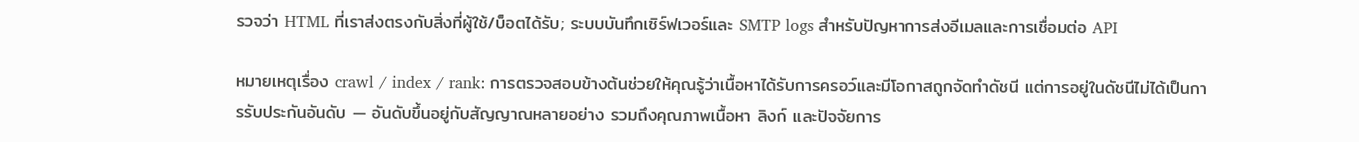รวจว่า HTML ที่เราส่งตรงกับสิ่งที่ผู้ใช้/บ็อตได้รับ; ระบบบันทึกเซิร์ฟเวอร์และ SMTP logs สำหรับปัญหาการส่งอีเมลและการเชื่อมต่อ API

หมายเหตุเรื่อง crawl / index / rank: การตรวจสอบข้างต้นช่วยให้คุณรู้ว่าเนื้อหาได้รับการครอว์และมีโอกาสถูกจัดทำดัชนี แต่การอยู่ในดัชนีไม่ได้เป็นการรับประกันอันดับ — อันดับขึ้นอยู่กับสัญญาณหลายอย่าง รวมถึงคุณภาพเนื้อหา ลิงก์ และปัจจัยการ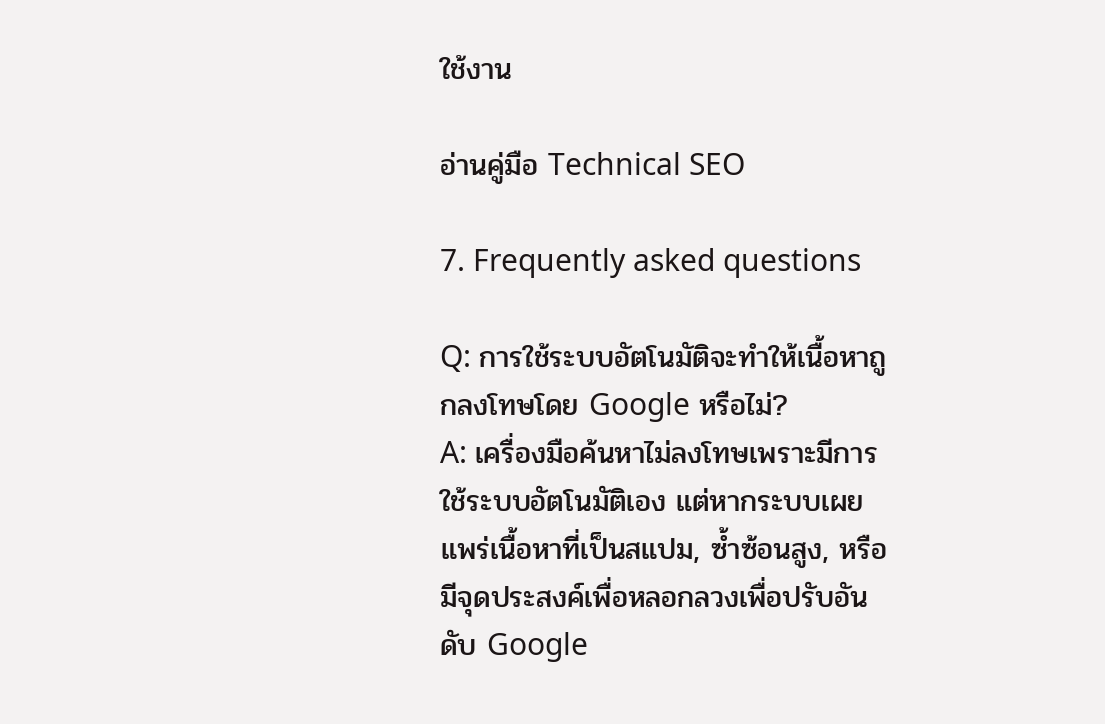ใช้งาน

อ่านคู่มือ Technical SEO

7. Frequently asked questions

Q: การใช้ระบบอัตโนมัติจะทำให้เนื้อหาถูกลงโทษโดย Google หรือไม่?
A: เครื่องมือค้นหาไม่ลงโทษเพราะมีการใช้ระบบอัตโนมัติเอง แต่หากระบบเผยแพร่เนื้อหาที่เป็นสแปม, ซ้ำซ้อนสูง, หรือมีจุดประสงค์เพื่อหลอกลวงเพื่อปรับอันดับ Google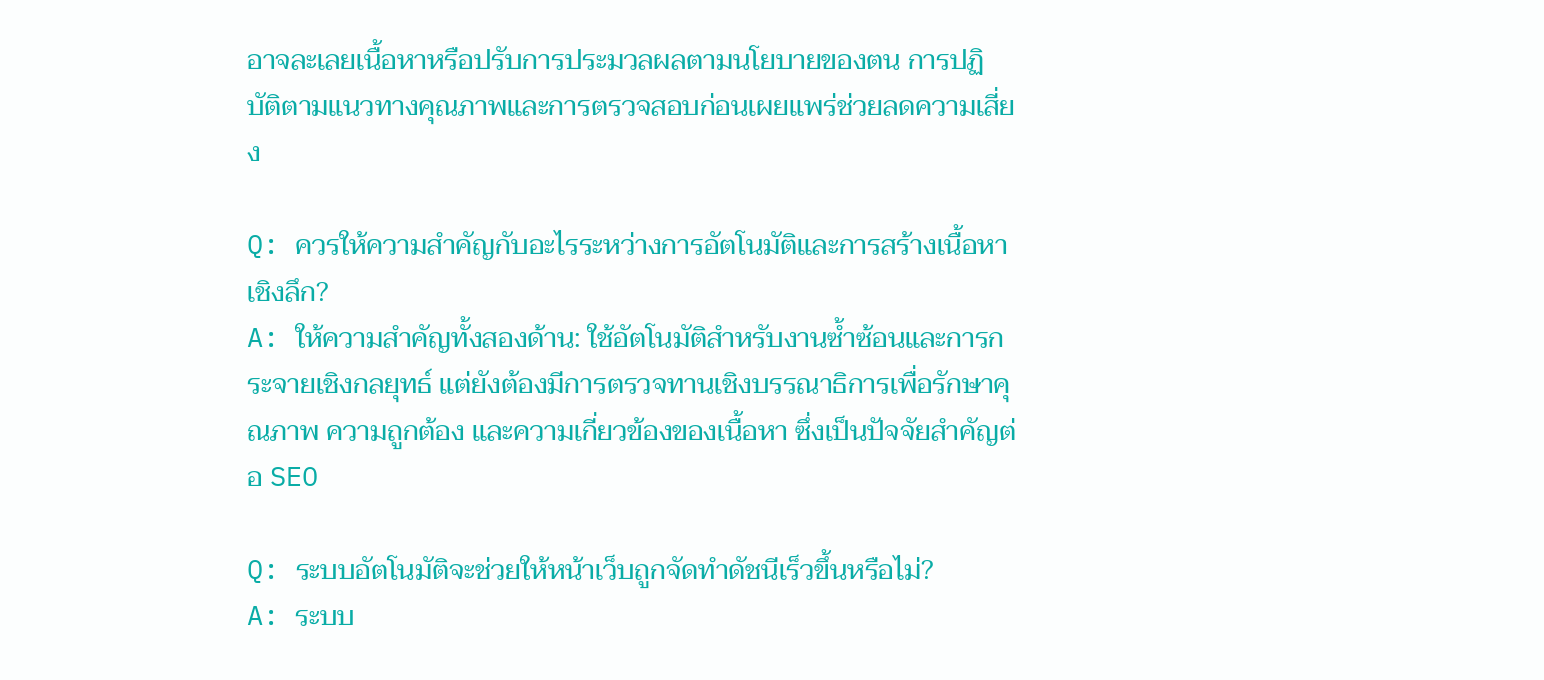อาจละเลยเนื้อหาหรือปรับการประมวลผลตามนโยบายของตน การปฏิบัติตามแนวทางคุณภาพและการตรวจสอบก่อนเผยแพร่ช่วยลดความเสี่ยง

Q: ควรให้ความสำคัญกับอะไรระหว่างการอัตโนมัติและการสร้างเนื้อหาเชิงลึก?
A: ให้ความสำคัญทั้งสองด้าน: ใช้อัตโนมัติสำหรับงานซ้ำซ้อนและการกระจายเชิงกลยุทธ์ แต่ยังต้องมีการตรวจทานเชิงบรรณาธิการเพื่อรักษาคุณภาพ ความถูกต้อง และความเกี่ยวข้องของเนื้อหา ซึ่งเป็นปัจจัยสำคัญต่อ SEO

Q: ระบบอัตโนมัติจะช่วยให้หน้าเว็บถูกจัดทำดัชนีเร็วขึ้นหรือไม่?
A: ระบบ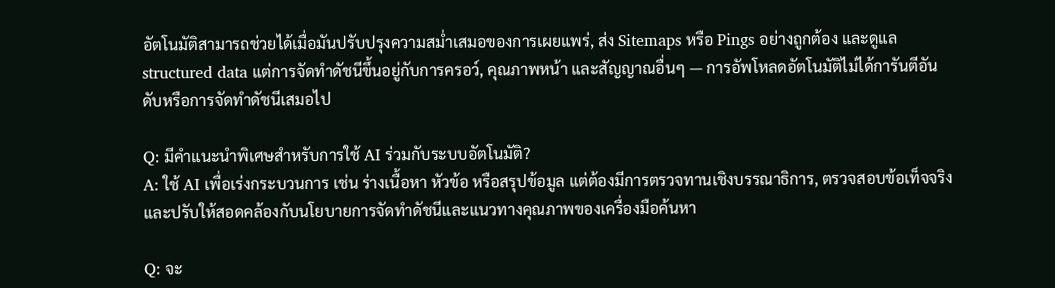อัตโนมัติสามารถช่วยได้เมื่อมันปรับปรุงความสม่ำเสมอของการเผยแพร่, ส่ง Sitemaps หรือ Pings อย่างถูกต้อง และดูแล structured data แต่การจัดทำดัชนีขึ้นอยู่กับการครอว์, คุณภาพหน้า และสัญญาณอื่นๆ — การอัพโหลดอัตโนมัติไม่ได้การันตีอันดับหรือการจัดทำดัชนีเสมอไป

Q: มีคำแนะนำพิเศษสำหรับการใช้ AI ร่วมกับระบบอัตโนมัติ?
A: ใช้ AI เพื่อเร่งกระบวนการ เช่น ร่างเนื้อหา หัวข้อ หรือสรุปข้อมูล แต่ต้องมีการตรวจทานเชิงบรรณาธิการ, ตรวจสอบข้อเท็จจริง และปรับให้สอดคล้องกับนโยบายการจัดทำดัชนีและแนวทางคุณภาพของเครื่องมือค้นหา

Q: จะ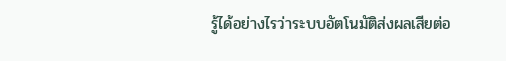รู้ได้อย่างไรว่าระบบอัตโนมัติส่งผลเสียต่อ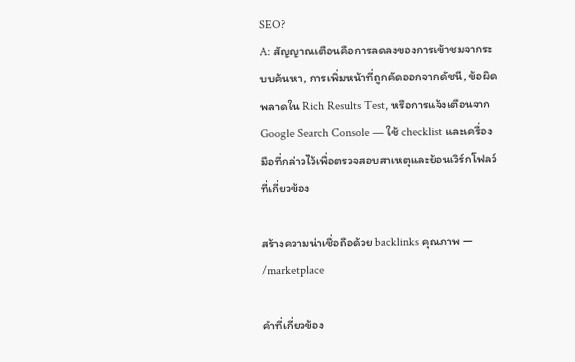SEO?
A: สัญญาณเตือนคือการลดลงของการเข้าชมจากระบบค้นหา, การเพิ่มหน้าที่ถูกคัดออกจากดัชนี, ข้อผิดพลาดใน Rich Results Test, หรือการแจ้งเตือนจาก Google Search Console — ใช้ checklist และเครื่องมือที่กล่าวไว้เพื่อตรวจสอบสาเหตุและย้อนเวิร์กโฟลว์ที่เกี่ยวข้อง

สร้างความน่าเชื่อถือด้วย backlinks คุณภาพ — /marketplace

คำที่เกี่ยวข้อง